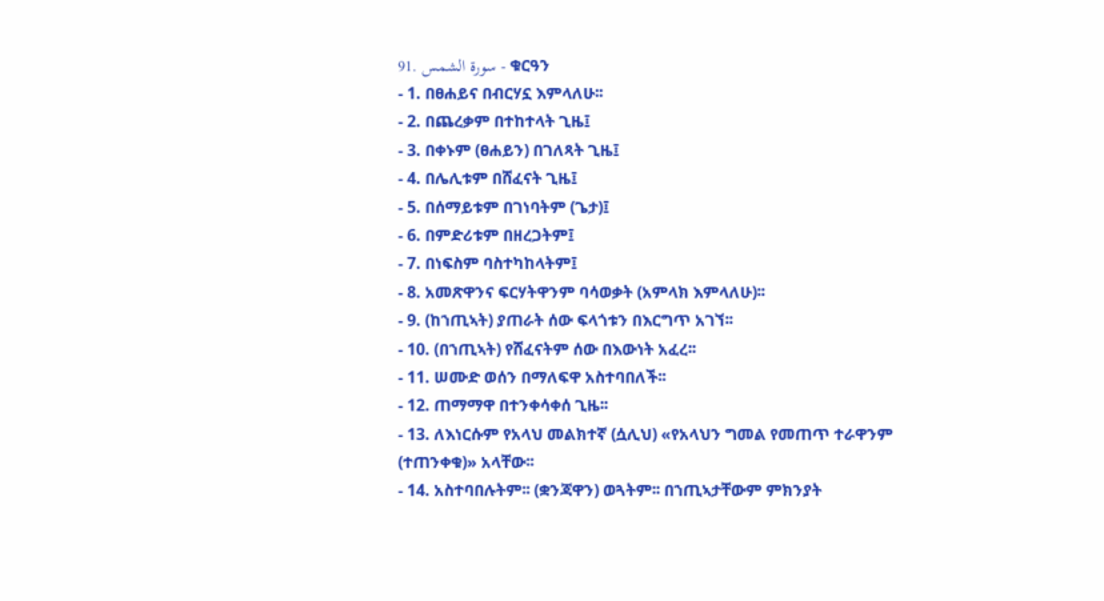91. سورة الشمس - ቁርዓን
- 1. በፀሐይና በብርሃኗ እምላለሁ፡፡
- 2. በጨረቃም በተከተላት ጊዜ፤
- 3. በቀኑም (ፀሐይን) በገለጻት ጊዜ፤
- 4. በሌሊቱም በሸፈናት ጊዜ፤
- 5. በሰማይቱም በገነባትም (ጌታ)፤
- 6. በምድሪቱም በዘረጋትም፤
- 7. በነፍስም ባስተካከላትም፤
- 8. አመጽዋንና ፍርሃትዋንም ባሳወቃት (አምላክ እምላለሁ)፡፡
- 9. (ከኀጢኣት) ያጠራት ሰው ፍላጎቱን በእርግጥ አገኘ፡፡
- 10. (በኀጢኣት) የሸፈናትም ሰው በእውነት አፈረ፡፡
- 11. ሠሙድ ወሰን በማለፍዋ አስተባበለች፡፡
- 12. ጠማማዋ በተንቀሳቀሰ ጊዜ፡፡
- 13. ለእነርሱም የአላህ መልክተኛ (ሷሊህ) «የአላህን ግመል የመጠጥ ተራዋንም (ተጠንቀቁ)» አላቸው፡፡
- 14. አስተባበሉትም፡፡ (ቋንጃዋን) ወጓትም፡፡ በኀጢኣታቸውም ምክንያት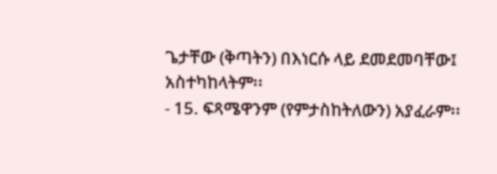ጌታቸው (ቅጣትን) በእነርሱ ላይ ደመደመባቸው፤ አስተካከላትም፡፡
- 15. ፍጻሜዋንም (የምታስከትለውን) አያፈራም፡፡